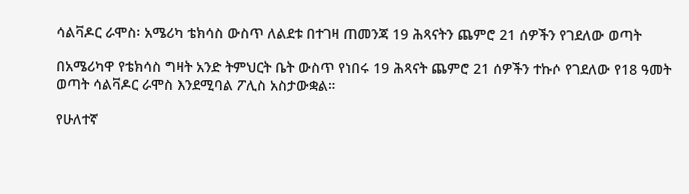ሳልቫዶር ራሞስ፡ አሜሪካ ቴክሳስ ውስጥ ለልደቱ በተገዛ ጠመንጃ 19 ሕጻናትን ጨምሮ 21 ሰዎችን የገደለው ወጣት

በአሜሪካዋ የቴክሳስ ግዛት አንድ ትምህርት ቤት ውስጥ የነበሩ 19 ሕጻናት ጨምሮ 21 ሰዎችን ተኩሶ የገደለው የ18 ዓመት ወጣት ሳልቫዶር ራሞስ እንደሚባል ፖሊስ አስታውቋል።

የሁለተኛ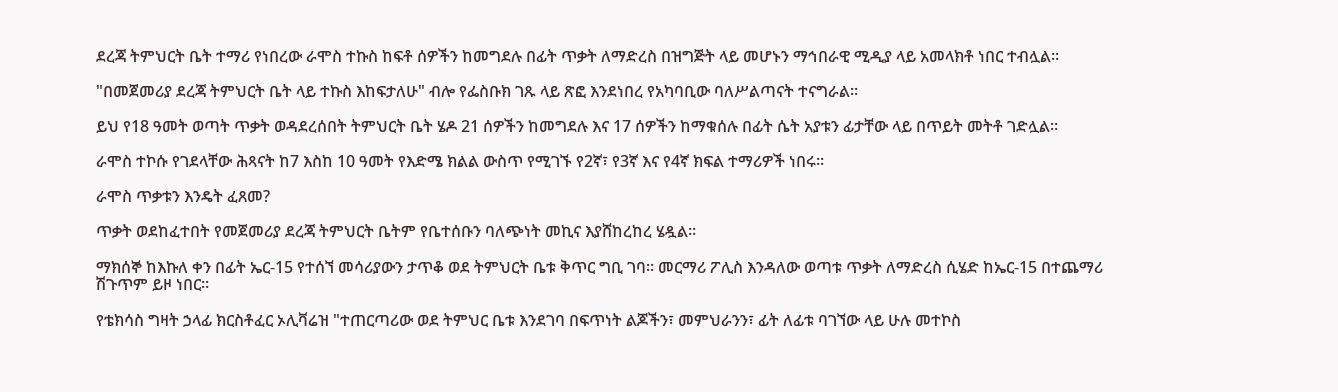ደረጃ ትምህርት ቤት ተማሪ የነበረው ራሞስ ተኩስ ከፍቶ ሰዎችን ከመግደሉ በፊት ጥቃት ለማድረስ በዝግጅት ላይ መሆኑን ማኅበራዊ ሚዲያ ላይ አመላክቶ ነበር ተብሏል።

"በመጀመሪያ ደረጃ ትምህርት ቤት ላይ ተኩስ እከፍታለሁ" ብሎ የፌስቡክ ገጹ ላይ ጽፎ እንደነበረ የአካባቢው ባለሥልጣናት ተናግራል።

ይህ የ18 ዓመት ወጣት ጥቃት ወዳደረሰበት ትምህርት ቤት ሄዶ 21 ሰዎችን ከመግደሉ እና 17 ሰዎችን ከማቁሰሉ በፊት ሴት አያቱን ፊታቸው ላይ በጥይት መትቶ ገድሏል።

ራሞስ ተኮሱ የገደላቸው ሕጻናት ከ7 እስከ 10 ዓመት የእድሜ ክልል ውስጥ የሚገኙ የ2ኛ፣ የ3ኛ እና የ4ኛ ክፍል ተማሪዎች ነበሩ።

ራሞስ ጥቃቱን እንዴት ፈጸመ?

ጥቃት ወደከፈተበት የመጀመሪያ ደረጃ ትምህርት ቤትም የቤተሰቡን ባለጭነት መኪና እያሸከረከረ ሄዷል።

ማክሰኞ ከእኩለ ቀን በፊት ኤር-15 የተሰኘ መሳሪያውን ታጥቆ ወደ ትምህርት ቤቱ ቅጥር ግቢ ገባ። መርማሪ ፖሊስ እንዳለው ወጣቱ ጥቃት ለማድረስ ሲሄድ ከኤር-15 በተጨማሪ ሽጉጥም ይዞ ነበር።

የቴክሳስ ግዛት ኃላፊ ክርስቶፈር ኦሊቫሬዝ "ተጠርጣሪው ወደ ትምህር ቤቱ እንደገባ በፍጥነት ልጆችን፣ መምህራንን፣ ፊት ለፊቱ ባገኘው ላይ ሁሉ መተኮስ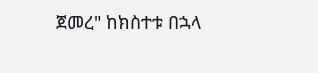ጀመረ" ከክስተቱ በኋላ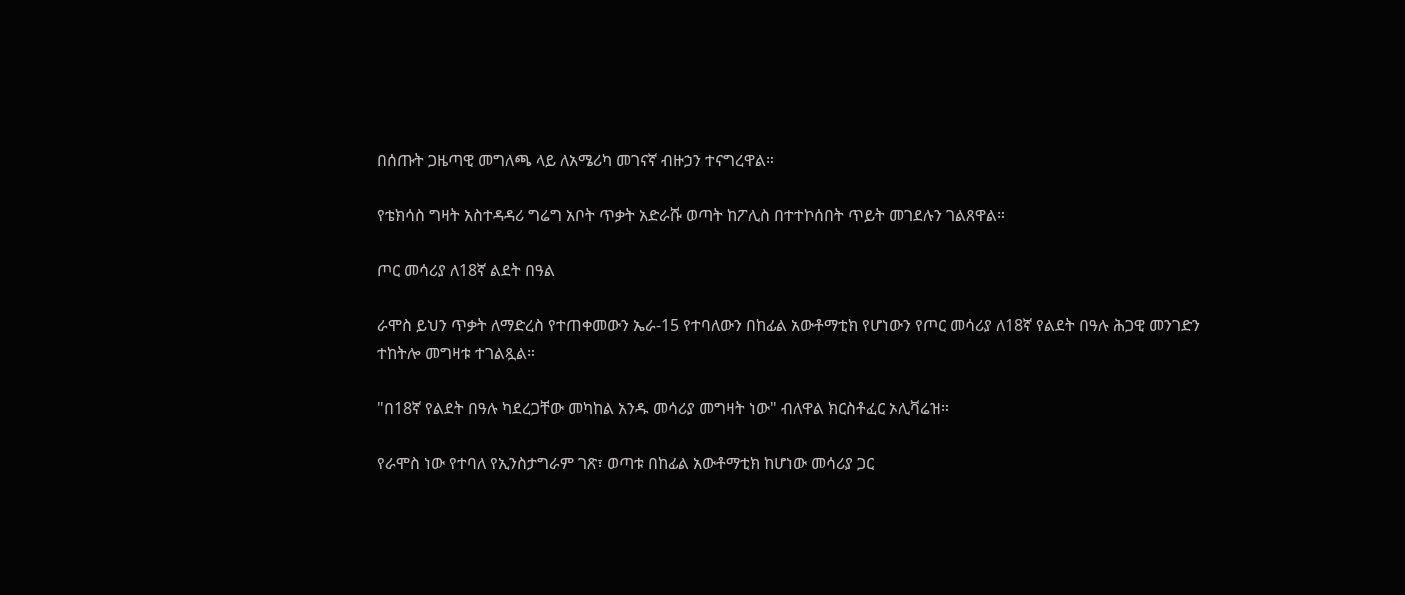በሰጡት ጋዜጣዊ መግለጫ ላይ ለአሜሪካ መገናኛ ብዙኃን ተናግረዋል።

የቴክሳስ ግዛት አስተዳዳሪ ግሬግ አቦት ጥቃት አድራሹ ወጣት ከፖሊስ በተተኮሰበት ጥይት መገደሉን ገልጸዋል።

ጦር መሳሪያ ለ18ኛ ልደት በዓል

ራሞስ ይህን ጥቃት ለማድረስ የተጠቀመውን ኤራ-15 የተባለውን በከፊል አውቶማቲክ የሆነውን የጦር መሳሪያ ለ18ኛ የልደት በዓሉ ሕጋዊ መንገድን ተከትሎ መግዛቱ ተገልጿል።

"በ18ኛ የልደት በዓሉ ካደረጋቸው መካከል አንዱ መሳሪያ መግዛት ነው" ብለዋል ክርስቶፈር ኦሊቫሬዝ።

የራሞስ ነው የተባለ የኢንስታግራም ገጽ፣ ወጣቱ በከፊል አውቶማቲክ ከሆነው መሳሪያ ጋር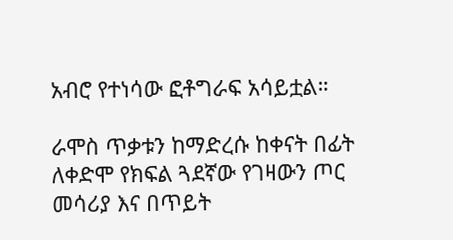አብሮ የተነሳው ፎቶግራፍ አሳይቷል።

ራሞስ ጥቃቱን ከማድረሱ ከቀናት በፊት ለቀድሞ የክፍል ጓደኛው የገዛውን ጦር መሳሪያ እና በጥይት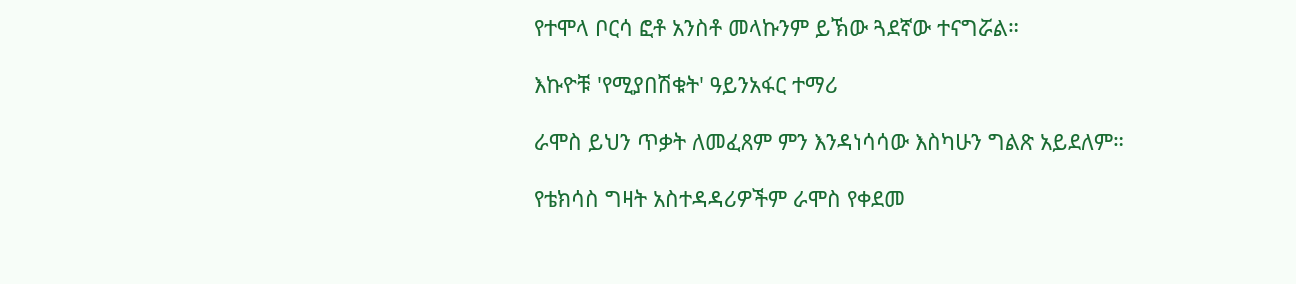የተሞላ ቦርሳ ፎቶ አንስቶ መላኩንም ይኽው ጓደኛው ተናግሯል።

እኩዮቹ 'የሚያበሽቁት' ዓይንአፋር ተማሪ

ራሞስ ይህን ጥቃት ለመፈጸም ምን እንዳነሳሳው እስካሁን ግልጽ አይደለም።

የቴክሳስ ግዛት አስተዳዳሪዎችም ራሞስ የቀደመ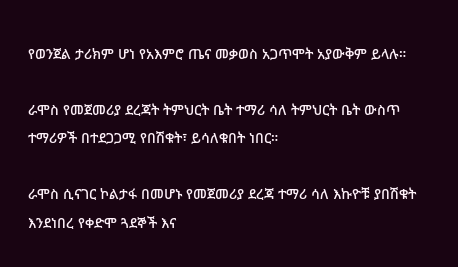የወንጀል ታሪክም ሆነ የአእምሮ ጤና መቃወስ አጋጥሞት አያውቅም ይላሉ።

ራሞስ የመጀመሪያ ደረጃት ትምህርት ቤት ተማሪ ሳለ ትምህርት ቤት ውስጥ ተማሪዎች በተደጋጋሚ የበሽቁት፣ ይሳለቁበት ነበር።

ራሞስ ሲናገር ኮልታፋ በመሆኑ የመጀመሪያ ደረጃ ተማሪ ሳለ እኩዮቹ ያበሽቁት እንደነበረ የቀድሞ ጓደኞች እና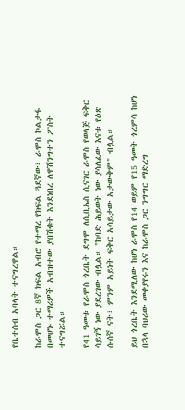የቤተሰብ አባላት ተናግረዋል።

ከራሞስ ጋር 8ኛ ክፍል አብሮ የተማረ የክፍል ጓደኛው፣ ራሞስ ኮልታፋ በመሆኑ ተማሪዎች አብዝተው ያበሽቁት እንደነበረ ለዋሽንግተን ፖስት ተናግሯል።

የ41 ዓመቱ የራሞስ ጎረቤት ደግሞ ለሲቢኤስ ሲናገር ራሞስ የወላጅ ፍቅር ሳይገኝ ነው ያደረገው ብሏል። "ከባድ ሕይወት ነው ያሳለፈው እናቱ የዕጽ ሱሰኛ ናት፣ ምንም አይነት ፍቅር አሳይታው አታውቅም" ብሏል።

ይህ ጎረቤት እንደሚለው ከሆነ ራሞስ የ14 ወይም የ15 ዓመት ጎረምሳ ከሆነ በኋላ ባህሪው መቀያየሩን እና ከራሞስ ጋር ንግግር ማድረግ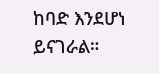ከባድ እንደሆነ ይናገራል።